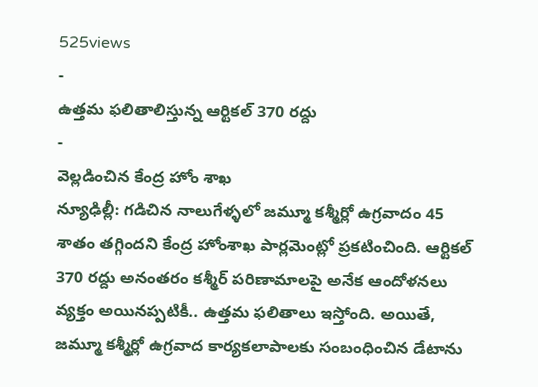525views
-
ఉత్తమ ఫలితాలిస్తున్న ఆర్టికల్ 370 రద్దు
-
వెల్లడించిన కేంద్ర హోం శాఖ
న్యూఢిల్లీ: గడిచిన నాలుగేళ్ళలో జమ్మూ కశ్మీర్లో ఉగ్రవాదం 45 శాతం తగ్గిందని కేంద్ర హోంశాఖ పార్లమెంట్లో ప్రకటించింది. ఆర్టికల్ 370 రద్దు అనంతరం కశ్మీర్ పరిణామాలపై అనేక ఆందోళనలు వ్యక్తం అయినప్పటికీ.. ఉత్తమ ఫలితాలు ఇస్తోంది. అయితే, జమ్మూ కశ్మీర్లో ఉగ్రవాద కార్యకలాపాలకు సంబంధించిన డేటాను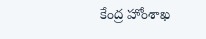కేంద్ర హోంశాఖ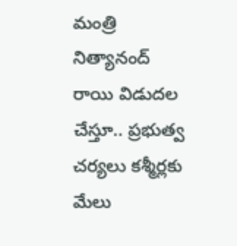మంత్రి నిత్యానంద్ రాయి విడుదల చేస్తూ.. ప్రభుత్వ చర్యలు కశ్మీర్లకు మేలు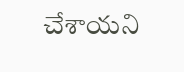చేశాయని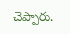చెప్పారు.